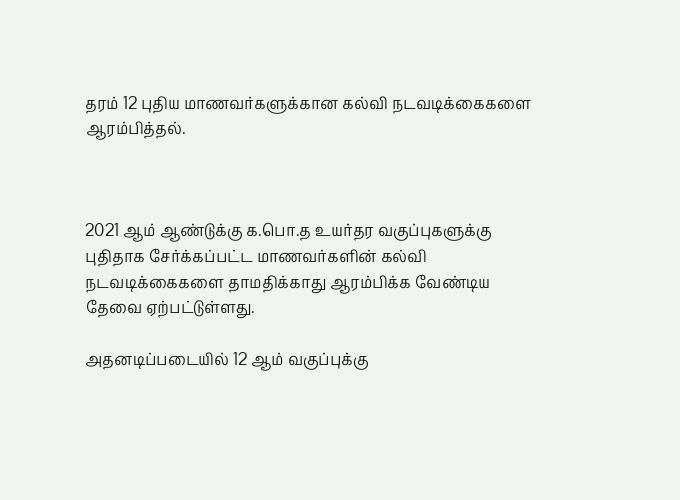தரம் 12 புதிய மாணவர்களுக்கான கல்வி நடவடிக்கைகளை ஆரம்பித்தல்.



2021 ஆம் ஆண்டுக்கு க.பொ.த உயர்தர வகுப்புகளுக்கு புதிதாக சேர்க்கப்பட்ட மாணவர்களின் கல்வி நடவடிக்கைகளை தாமதிக்காது ஆரம்பிக்க வேண்டிய தேவை ஏற்பட்டுள்ளது.

அதனடிப்படையில் 12 ஆம் வகுப்புக்கு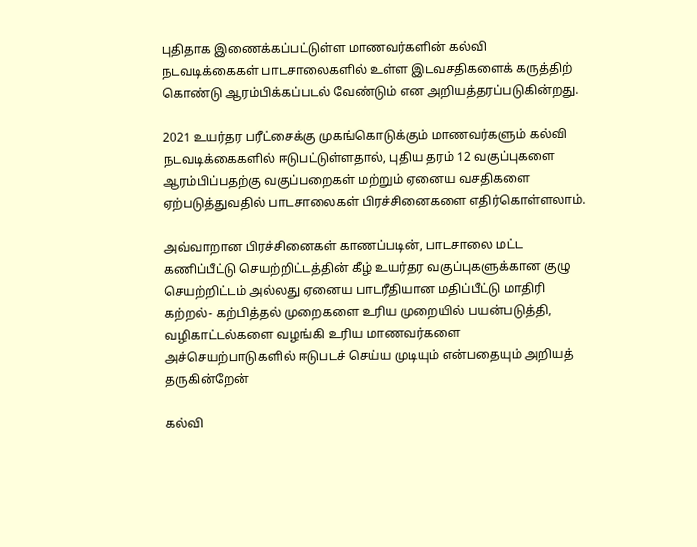புதிதாக இணைக்கப்பட்டுள்ள மாணவர்களின் கல்வி நடவடிக்கைகள் பாடசாலைகளில் உள்ள இடவசதிகளைக் கருத்திற் கொண்டு ஆரம்பிக்கப்படல் வேண்டும் என அறியத்தரப்படுகின்றது.

2021 உயர்தர பரீட்சைக்கு முகங்கொடுக்கும் மாணவர்களும் கல்வி நடவடிக்கைகளில் ஈடுபட்டுள்ளதால், புதிய தரம் 12 வகுப்புகளை ஆரம்பிப்பதற்கு வகுப்பறைகள் மற்றும் ஏனைய வசதிகளை ஏற்படுத்துவதில் பாடசாலைகள் பிரச்சினைகளை எதிர்கொள்ளலாம்.

அவ்வாறான பிரச்சினைகள் காணப்படின், பாடசாலை மட்ட கணிப்பீட்டு செயற்றிட்டத்தின் கீழ் உயர்தர வகுப்புகளுக்கான குழு செயற்றிட்டம் அல்லது ஏனைய பாடரீதியான மதிப்பீட்டு மாதிரி கற்றல்- கற்பித்தல் முறைகளை உரிய முறையில் பயன்படுத்தி, வழிகாட்டல்களை வழங்கி உரிய மாணவர்களை அச்செயற்பாடுகளில் ஈடுபடச் செய்ய முடியும் என்பதையும் அறியத் தருகின்றேன்

கல்வி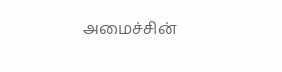அமைச்சின்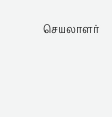செயலாளர்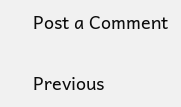Post a Comment

Previous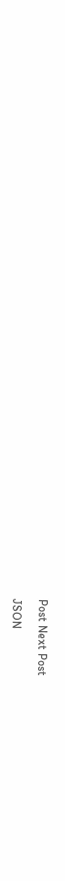Post Next Post

JSON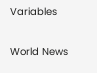Variables

World News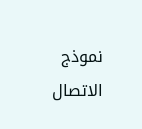نموذج الاتصال